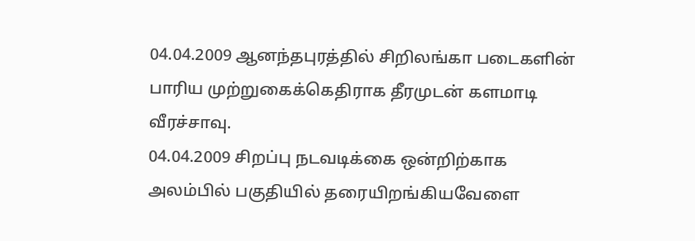04.04.2009 ஆனந்தபுரத்தில் சிறிலங்கா படைகளின் பாரிய முற்றுகைக்கெதிராக தீரமுடன் களமாடி வீரச்சாவு.
04.04.2009 சிறப்பு நடவடிக்கை ஒன்றிற்காக அலம்பில் பகுதியில் தரையிறங்கியவேளை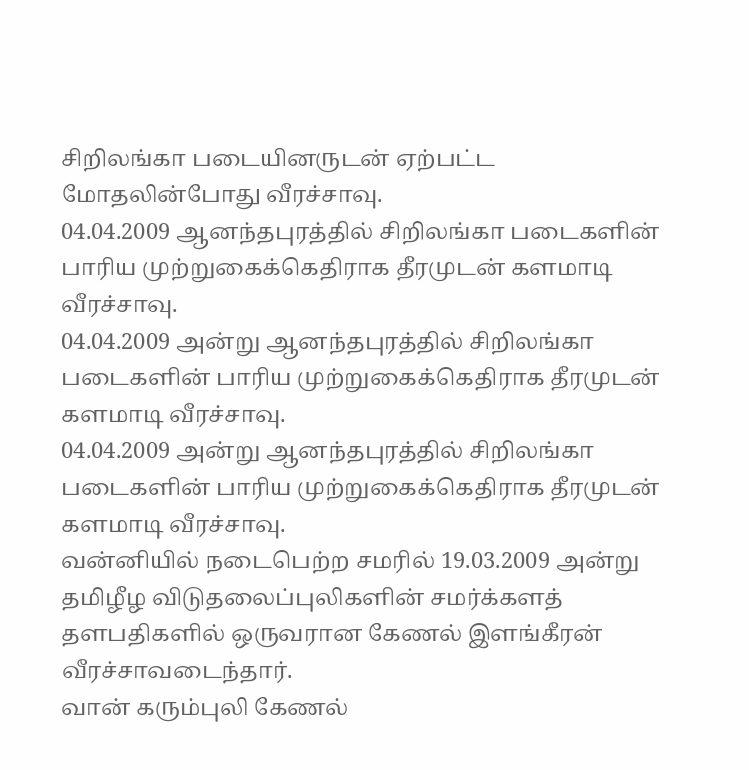சிறிலங்கா படையினருடன் ஏற்பட்ட மோதலின்போது வீரச்சாவு.
04.04.2009 ஆனந்தபுரத்தில் சிறிலங்கா படைகளின் பாரிய முற்றுகைக்கெதிராக தீரமுடன் களமாடி வீரச்சாவு.
04.04.2009 அன்று ஆனந்தபுரத்தில் சிறிலங்கா படைகளின் பாரிய முற்றுகைக்கெதிராக தீரமுடன் களமாடி வீரச்சாவு.
04.04.2009 அன்று ஆனந்தபுரத்தில் சிறிலங்கா படைகளின் பாரிய முற்றுகைக்கெதிராக தீரமுடன் களமாடி வீரச்சாவு.
வன்னியில் நடைபெற்ற சமரில் 19.03.2009 அன்று தமிழீழ விடுதலைப்புலிகளின் சமர்க்களத் தளபதிகளில் ஒருவரான கேணல் இளங்கீரன் வீரச்சாவடைந்தார்.
வான் கரும்புலி கேணல்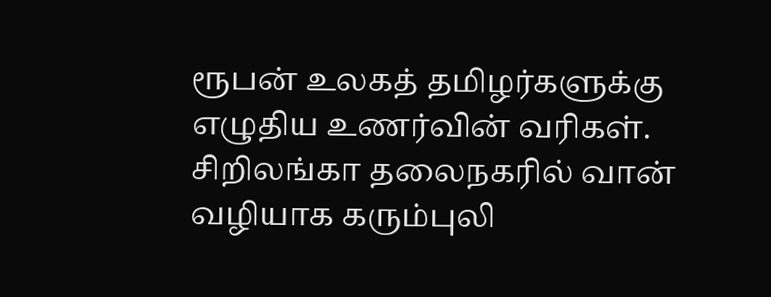ரூபன் உலகத் தமிழர்களுக்கு எழுதிய உணர்வின் வரிகள். சிறிலங்கா தலைநகரில் வான் வழியாக கரும்புலி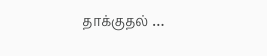தாக்குதல் …